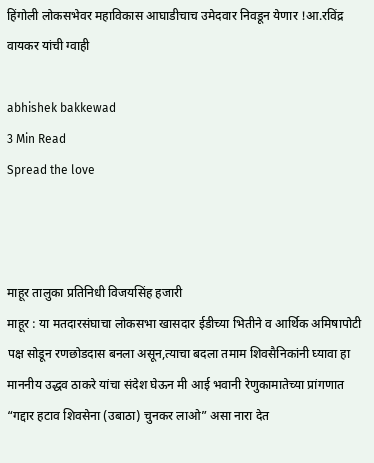हिंगोली लोकसभेवर महाविकास आघाडीचाच उमेदवार निवडून येणार !आ.रविंद्र वायकर यांची ग्वाही

abhishek bakkewad
3 Min Read
Spread the love



माहूर तालुका प्रतिनिधी विजयसिंह हजारी
माहूर : या मतदारसंघाचा लोकसभा खासदार ईडीच्या भितीने व आर्थिक अमिषापोटी पक्ष सोडून रणछोडदास बनला असून,त्याचा बदला तमाम शिवसैनिकांनी घ्यावा हा माननीय उद्धव ठाकरे यांचा संदेश घेऊन मी आई भवानी रेणुकामातेच्या प्रांगणात “गद्दार हटाव शिवसेना (उबाठा) चुनकर लाओ” असा नारा देत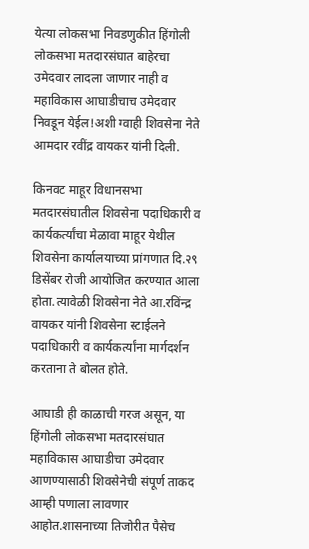येत्या लोकसभा निवडणुकीत हिंगोली लोकसभा मतदारसंघात बाहेरचा उमेदवार लादला जाणार नाही व महाविकास आघाडीचाच उमेदवार निवडून येईल!अशी ग्वाही शिवसेना नेते आमदार रवींद्र वायकर यांनी दिली.

किनवट माहूर विधानसभा मतदारसंघातील शिवसेना पदाधिकारी व कार्यकर्त्यांचा मेळावा माहूर येथील शिवसेना कार्यालयाच्या प्रांगणात दि.२९ डिसेंबर रोजी आयोजित करण्यात आला होता.त्यावेळी शिवसेना नेते आ.रविंन्द्र वायकर यांनी शिवसेना स्टाईलने पदाधिकारी व कार्यकर्त्यांना मार्गदर्शन करताना ते बोलत होते.

आघाडी ही काळाची गरज असून, या हिंगोली लोकसभा मतदारसंघात महाविकास आघाडीचा उमेदवार आणण्यासाठी शिवसेनेची संपूर्ण ताकद आम्ही पणाला लावणार आहोत.शासनाच्या तिजोरीत पैसेच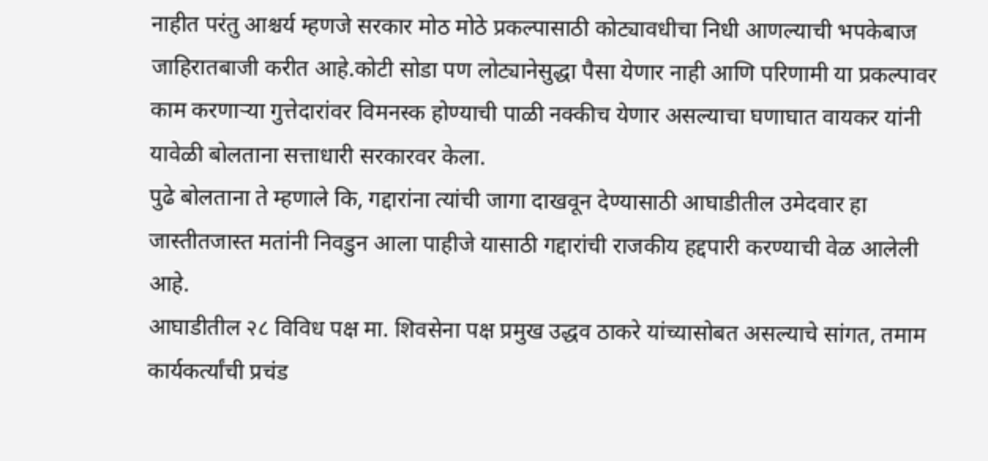नाहीत परंतु आश्चर्य म्हणजे सरकार मोठ मोठे प्रकल्पासाठी कोट्यावधीचा निधी आणल्याची भपकेबाज जाहिरातबाजी करीत आहे.कोटी सोडा पण लोट्यानेसुद्धा पैसा येणार नाही आणि परिणामी या प्रकल्पावर काम करणाऱ्या गुत्तेदारांवर विमनस्क होण्याची पाळी नक्कीच येणार असल्याचा घणाघात वायकर यांनी यावेळी बोलताना सत्ताधारी सरकारवर केला.
पुढे बोलताना ते म्हणाले कि, गद्दारांना त्यांची जागा दाखवून देण्यासाठी आघाडीतील उमेदवार हा जास्तीतजास्त मतांनी निवडुन आला पाहीजे यासाठी गद्दारांची राजकीय हद्दपारी करण्याची वेळ आलेली आहे.
आघाडीतील २८ विविध पक्ष मा. शिवसेना पक्ष प्रमुख उद्धव ठाकरे यांच्यासोबत असल्याचे सांगत, तमाम कार्यकर्त्यांची प्रचंड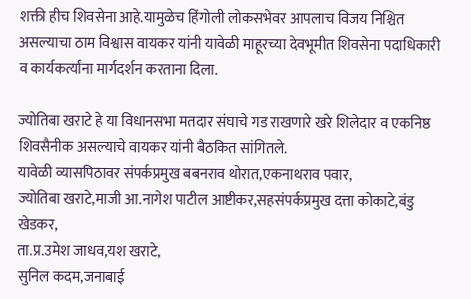शक्ती हीच शिवसेना आहे.यामुळेच हिंगोली लोकसभेवर आपलाच विजय निश्चित असल्याचा ठाम विश्वास वायकर यांनी यावेळी माहूरच्या देवभूमीत शिवसेना पदाधिकारी व कार्यकर्त्यांना मार्गदर्शन करताना दिला.

ज्योतिबा खराटे हे या विधानसभा मतदार संघाचे गड राखणारे खरे शिलेदार व एकनिष्ठ शिवसैनीक असल्याचे वायकर यांनी बैठकित सांगितले.
यावेळी व्यासपिठावर संपर्कप्रमुख बबनराव थोरात,एकनाथराव पवार,
ज्योतिबा खराटे,माजी आ.नागेश पाटील आष्टीकर,सहसंपर्कप्रमुख दत्ता कोकाटे,बंडु खेडकर,
ता.प्र.उमेश जाधव,यश खराटे,
सुनिल कदम,जनाबाई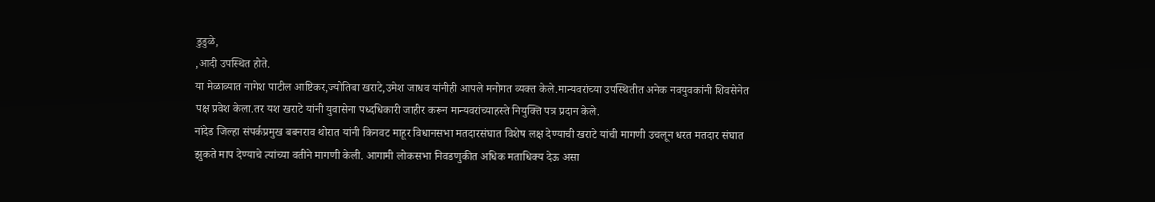डुडुळे,
,आदी उपस्थित होते.
या मेळाव्यात नागेश पाटील आष्टिकर,ज्योतिबा खराटे,उमेश जाधव यांनीही आपले मनोगत व्यक्त केले.मान्यवरांच्या उपस्थितीत अनेक नवयुवकांनी शिवसेनेत पक्ष प्रवेश केला.तर यश खराटे यांनी युवासेना पध्दधिकारी जाहीर करून मान्यवरांच्याहस्ते नियुक्ति पत्र प्रदान केले.
नांदेड जिल्हा संपर्कप्रमुख बबनराव थोरात यांनी किनवट माहूर विधानसभा मतदारसंघात विशेष लक्ष देण्याची खराटे यांची मागणी उचलून धरत मतदार संघात झुकते माप देण्याचे त्यांच्या वतीने मागणी केली. आगामी लोकसभा निवडणुकीत अधिक मताधिक्य देऊ असा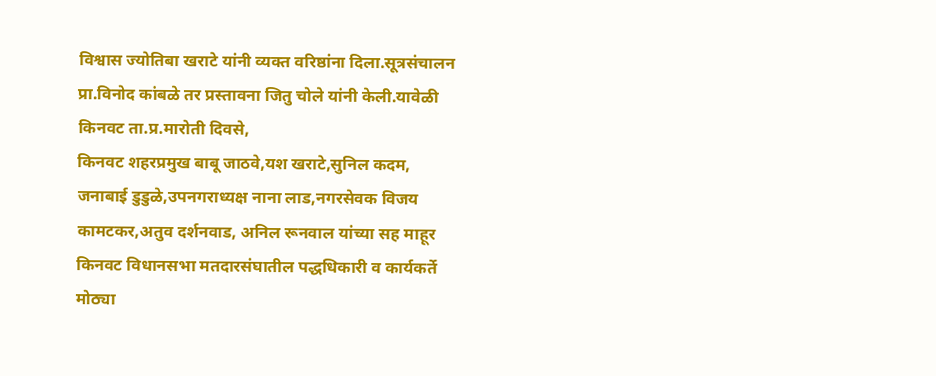विश्वास ज्योतिबा खराटे यांनी व्यक्त वरिष्ठांना दिला.सूत्रसंचालन प्रा.विनोद कांबळे तर प्रस्तावना जितु चोले यांनी केली.यावेळी किनवट ता.प्र.मारोती दिवसे,
किनवट शहरप्रमुख बाबू जाठवे,यश खराटे,सुनिल कदम,
जनाबाई डुडुळे,उपनगराध्यक्ष नाना लाड,नगरसेवक विजय कामटकर,अतुव दर्शनवाड, अनिल रूनवाल यांच्या सह माहूर किनवट विधानसभा मतदारसंघातील पद्धधिकारी व कार्यकर्ते मोठ्या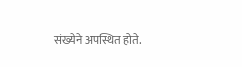संख्येने अपस्थित होते.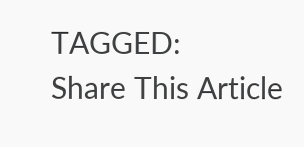TAGGED:
Share This Article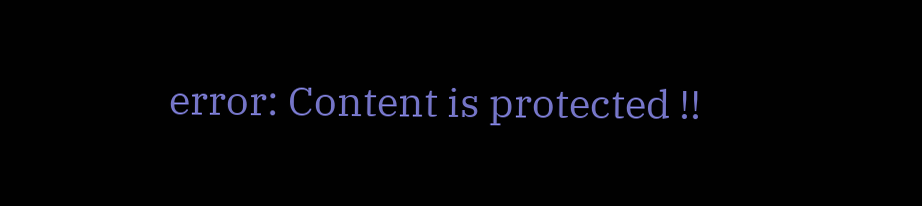error: Content is protected !!